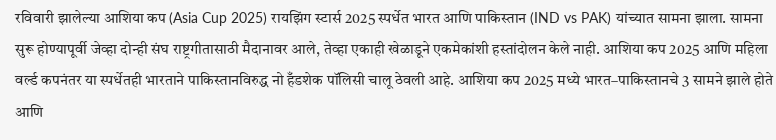रविवारी झालेल्या आशिया कप (Asia Cup 2025) रायझिंग स्टार्स 2025 स्पर्धेत भारत आणि पाकिस्तान (IND vs PAK) यांच्यात सामना झाला. सामना सुरू होण्यापूर्वी जेव्हा दोन्ही संघ राष्ट्रगीतासाठी मैदानावर आले, तेव्हा एकाही खेळाडूने एकमेकांशी हस्तांदोलन केले नाही. आशिया कप 2025 आणि महिला वर्ल्ड कपनंतर या स्पर्धेतही भारताने पाकिस्तानविरुद्ध नो हँडशेक पॉलिसी चालू ठेवली आहे. आशिया कप 2025 मध्ये भारत–पाकिस्तानचे 3 सामने झाले होते आणि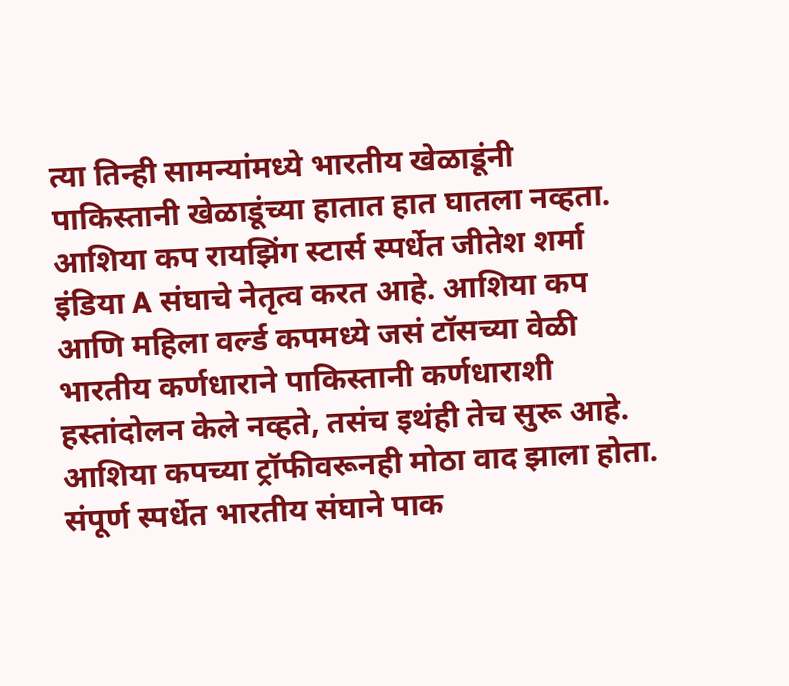त्या तिन्ही सामन्यांमध्ये भारतीय खेळाडूंनी पाकिस्तानी खेळाडूंच्या हातात हात घातला नव्हता.
आशिया कप रायझिंग स्टार्स स्पर्धेत जीतेश शर्मा इंडिया A संघाचे नेतृत्व करत आहे. आशिया कप आणि महिला वर्ल्ड कपमध्ये जसं टॉसच्या वेळी भारतीय कर्णधाराने पाकिस्तानी कर्णधाराशी हस्तांदोलन केले नव्हते, तसंच इथंही तेच सुरू आहे.
आशिया कपच्या ट्रॉफीवरूनही मोठा वाद झाला होता. संपूर्ण स्पर्धेत भारतीय संघाने पाक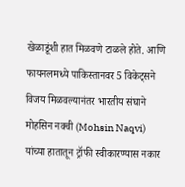खेळाडूंशी हात मिळवणे टाळले होते. आणि फायनलमध्ये पाकिस्तानवर 5 विकेट्सने विजय मिळवल्यानंतर भारतीय संघाने मोहसिन नक्वी (Mohsin Naqvi) यांच्या हातातून ट्रॉफी स्वीकारण्यास नकार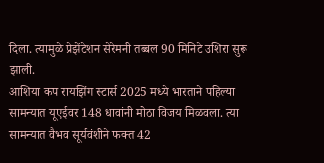दिला. त्यामुळे प्रेझेंटेशन सेरेमनी तब्बल 90 मिनिटे उशिरा सुरू झाली.
आशिया कप रायझिंग स्टार्स 2025 मध्ये भारताने पहिल्या सामन्यात यूएईवर 148 धावांनी मोठा विजय मिळवला. त्या सामन्यात वैभव सूर्यवंशीने फक्त 42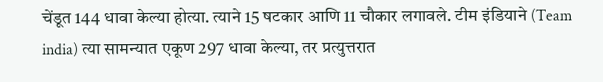चेंडूत 144 धावा केल्या होत्या. त्याने 15 षटकार आणि 11 चौकार लगावले. टीम इंडियाने (Team india) त्या सामन्यात एकूण 297 धावा केल्या, तर प्रत्युत्तरात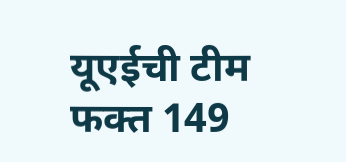यूएईची टीम फक्त 149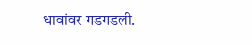धावांवर गडगडली.